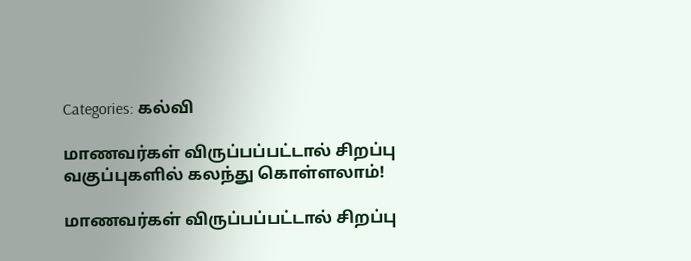Categories: கல்வி

மாணவர்கள் விருப்பப்பட்டால் சிறப்பு வகுப்புகளில் கலந்து கொள்ளலாம்!

மாணவர்கள் விருப்பப்பட்டால் சிறப்பு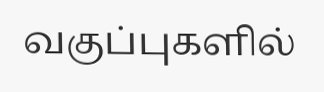வகுப்புகளில்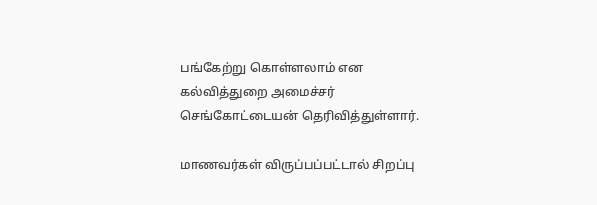பங்கேற்று கொள்ளலாம் என கல்வித்துறை அமைச்சர் செங்கோட்டையன் தெரிவித்துள்ளார்.

மாணவர்கள் விருப்பப்பட்டால் சிறப்பு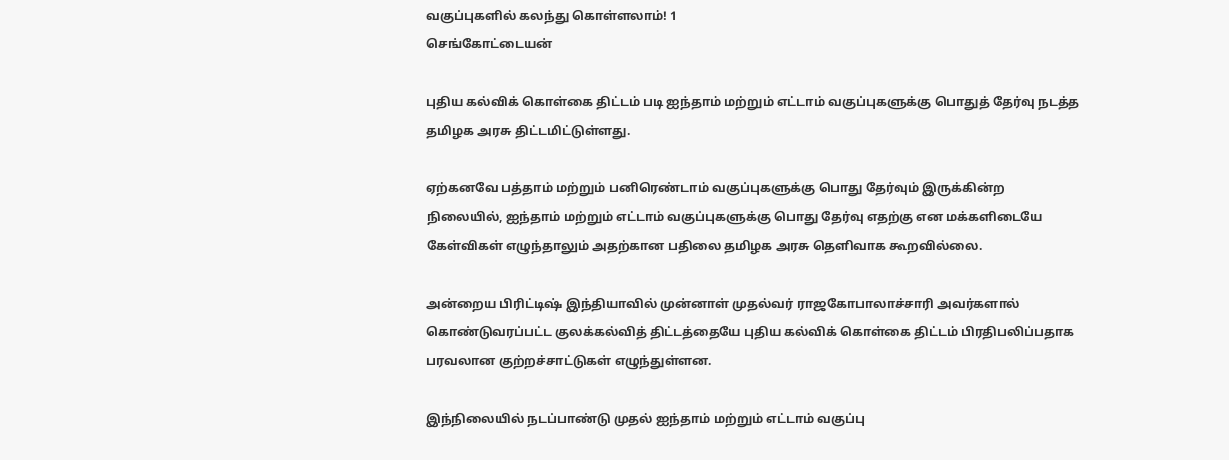வகுப்புகளில் கலந்து கொள்ளலாம்! 1
செங்கோட்டையன்

புதிய கல்விக் கொள்கை திட்டம் படி ஐந்தாம் மற்றும் எட்டாம் வகுப்புகளுக்கு பொதுத் தேர்வு நடத்த தமிழக அரசு திட்டமிட்டுள்ளது.

ஏற்கனவே பத்தாம் மற்றும் பனிரெண்டாம் வகுப்புகளுக்கு பொது தேர்வும் இருக்கின்ற நிலையில், ஐந்தாம் மற்றும் எட்டாம் வகுப்புகளுக்கு பொது தேர்வு எதற்கு என மக்களிடையே கேள்விகள் எழுந்தாலும் அதற்கான பதிலை தமிழக அரசு தெளிவாக கூறவில்லை.

அன்றைய பிரிட்டிஷ் இந்தியாவில் முன்னாள் முதல்வர் ராஜகோபாலாச்சாரி அவர்களால் கொண்டுவரப்பட்ட குலக்கல்வித் திட்டத்தையே புதிய கல்விக் கொள்கை திட்டம் பிரதிபலிப்பதாக பரவலான குற்றச்சாட்டுகள் எழுந்துள்ளன.

இந்நிலையில் நடப்பாண்டு முதல் ஐந்தாம் மற்றும் எட்டாம் வகுப்பு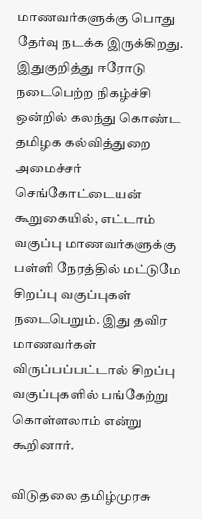மாணவர்களுக்கு பொது தேர்வு நடக்க இருக்கிறது. இதுகுறித்து ஈரோடு நடைபெற்ற நிகழ்ச்சி ஒன்றில் கலந்து கொண்ட தமிழக கல்வித்துறை அமைச்சர் செங்கோட்டையன் கூறுகையில், எட்டாம் வகுப்பு மாணவர்களுக்கு பள்ளி நேரத்தில் மட்டுமே சிறப்பு வகுப்புகள் நடைபெறும். இது தவிர மாணவர்கள் விருப்பப்பட்டால் சிறப்பு வகுப்புகளில் பங்கேற்று கொள்ளலாம் என்று கூறினார்.

விடுதலை தமிழ்முரசு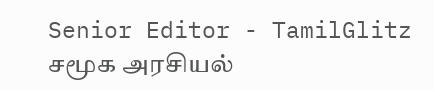Senior Editor - TamilGlitz சமூக அரசியல்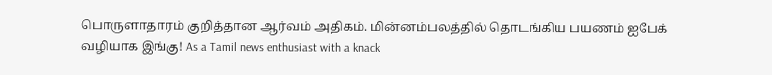பொருளாதாரம் குறித்தான ஆர்வம் அதிகம். மின்னம்பலத்தில் தொடங்கிய பயணம் ஐபேக் வழியாக இங்கு! As a Tamil news enthusiast with a knack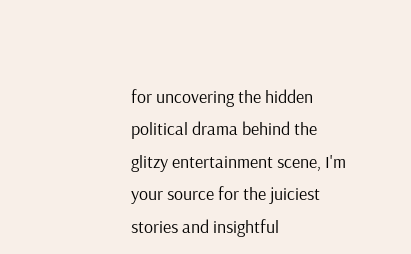for uncovering the hidden political drama behind the glitzy entertainment scene, I'm your source for the juiciest stories and insightful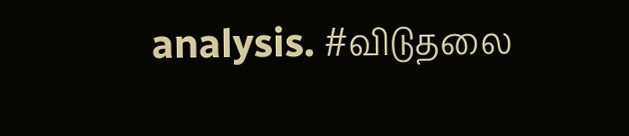analysis. #விடுதலை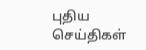புதிய செய்திகள்